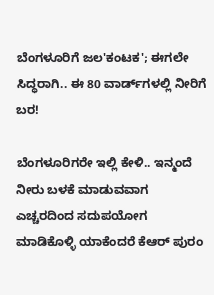ಬೆಂಗಳೂರಿಗೆ ಜಲ'ಕಂಟಕ'; ಈಗಲೇ ಸಿದ್ಧರಾಗಿ.. ಈ 80 ವಾರ್ಡ್‌ಗಳಲ್ಲಿ ನೀರಿಗೆ ಬರ!

ಬೆಂಗಳೂರಿಗರೇ ಇಲ್ಲಿ ಕೇಳಿ.. ಇನ್ಮಂದೆ ನೀರು ಬಳಕೆ ಮಾಡುವವಾಗ ಎಚ್ಚರದಿಂದ ಸದುಪಯೋಗ ಮಾಡಿಕೊಳ್ಳಿ ಯಾಕೆಂದರೆ ಕೆಆರ್ ಪುರಂ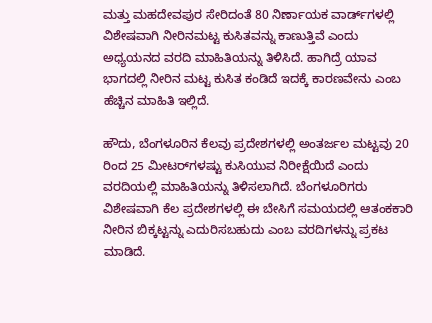ಮತ್ತು ಮಹದೇವಪುರ ಸೇರಿದಂತೆ 80 ನಿರ್ಣಾಯಕ ವಾರ್ಡ್‌ಗಳಲ್ಲಿ ವಿಶೇಷವಾಗಿ ನೀರಿನಮಟ್ಟ ಕುಸಿತವನ್ನು ಕಾಣುತ್ತಿವೆ ಎಂದು ಅಧ್ಯಯನದ ವರದಿ ಮಾಹಿತಿಯನ್ನು ತಿಳಿಸಿದೆ. ಹಾಗಿದ್ರೆ ಯಾವ ಭಾಗದಲ್ಲಿ ನೀರಿನ ಮಟ್ಟ ಕುಸಿತ ಕಂಡಿದೆ ಇದಕ್ಕೆ ಕಾರಣವೇನು ಎಂಬ ಹೆಚ್ಚಿನ ಮಾಹಿತಿ ಇಲ್ಲಿದೆ.

ಹೌದು, ಬೆಂಗಳೂರಿನ ಕೆಲವು ಪ್ರದೇಶಗಳಲ್ಲಿ ಅಂತರ್ಜಲ ಮಟ್ಟವು 20 ರಿಂದ 25 ಮೀಟರ್‌ಗಳಷ್ಟು ಕುಸಿಯುವ ನಿರೀಕ್ಷೆಯಿದೆ ಎಂದು ವರದಿಯಲ್ಲಿ ಮಾಹಿತಿಯನ್ನು ತಿಳಿಸಲಾಗಿದೆ. ಬೆಂಗಳೂರಿಗರು ವಿಶೇಷವಾಗಿ ಕೆಲ ಪ್ರದೇಶಗಳಲ್ಲಿ ಈ ಬೇಸಿಗೆ ಸಮಯದಲ್ಲಿ ಆತಂಕಕಾರಿ ನೀರಿನ ಬಿಕ್ಕಟ್ಟನ್ನು ಎದುರಿಸಬಹುದು ಎಂಬ ವರದಿಗಳನ್ನು ಪ್ರಕಟ ಮಾಡಿದೆ.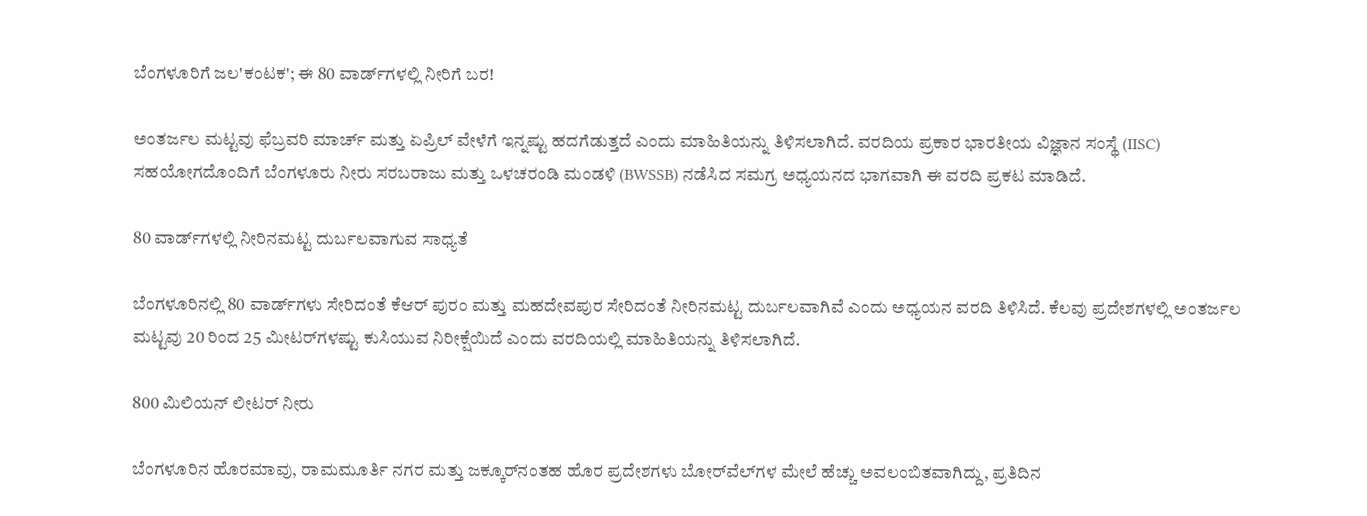ಬೆಂಗಳೂರಿಗೆ ಜಲ'ಕಂಟಕ'; ಈ 80 ವಾರ್ಡ್‌ಗಳಲ್ಲಿ ನೀರಿಗೆ ಬರ!

ಅಂತರ್ಜಲ ಮಟ್ಟವು ಫೆಬ್ರವರಿ ಮಾರ್ಚ್ ಮತ್ತು ಏಪ್ರಿಲ್ ವೇಳೆಗೆ ಇನ್ನಷ್ಟು ಹದಗೆಡುತ್ತದೆ ಎಂದು ಮಾಹಿತಿಯನ್ನು ತಿಳಿಸಲಾಗಿದೆ. ವರದಿಯ ಪ್ರಕಾರ ಭಾರತೀಯ ವಿಜ್ಞಾನ ಸಂಸ್ಥೆ (IISC) ಸಹಯೋಗದೊಂದಿಗೆ ಬೆಂಗಳೂರು ನೀರು ಸರಬರಾಜು ಮತ್ತು ಒಳಚರಂಡಿ ಮಂಡಳಿ (BWSSB) ನಡೆಸಿದ ಸಮಗ್ರ ಅಧ್ಯಯನದ ಭಾಗವಾಗಿ ಈ ವರದಿ ಪ್ರಕಟ ಮಾಡಿದೆ.

80 ವಾರ್ಡ್‌ಗಳಲ್ಲಿ ನೀರಿನಮಟ್ಟ ದುರ್ಬಲವಾಗುವ ಸಾಧ್ಯತೆ

ಬೆಂಗಳೂರಿನಲ್ಲಿ 80 ವಾರ್ಡ್‌ಗಳು ಸೇರಿದಂತೆ ಕೆಆರ್ ಪುರಂ ಮತ್ತು ಮಹದೇವಪುರ ಸೇರಿದಂತೆ ನೀರಿನಮಟ್ಟ ದುರ್ಬಲವಾಗಿವೆ ಎಂದು ಅಧ್ಯಯನ ವರದಿ ತಿಳಿಸಿದೆ. ಕೆಲವು ಪ್ರದೇಶಗಳಲ್ಲಿ ಅಂತರ್ಜಲ ಮಟ್ಟವು 20 ರಿಂದ 25 ಮೀಟರ್‌ಗಳಷ್ಟು ಕುಸಿಯುವ ನಿರೀಕ್ಷೆಯಿದೆ ಎಂದು ವರದಿಯಲ್ಲಿ ಮಾಹಿತಿಯನ್ನು ತಿಳಿಸಲಾಗಿದೆ.

800 ಮಿಲಿಯನ್ ಲೀಟರ್ ನೀರು

ಬೆಂಗಳೂರಿನ ಹೊರಮಾವು, ರಾಮಮೂರ್ತಿ ನಗರ ಮತ್ತು ಜಕ್ಕೂರ್‌ನಂತಹ ಹೊರ ಪ್ರದೇಶಗಳು ಬೋರ್‌ವೆಲ್‌ಗಳ ಮೇಲೆ ಹೆಚ್ಚು ಅವಲಂಬಿತವಾಗಿದ್ದು, ಪ್ರತಿದಿನ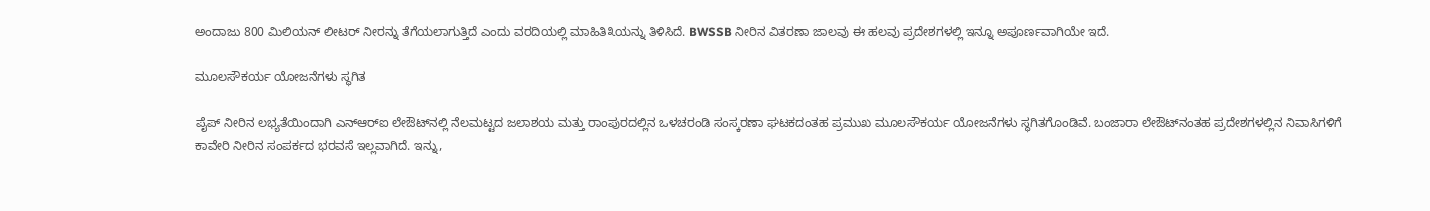ಅಂದಾಜು 800 ಮಿಲಿಯನ್ ಲೀಟರ್ ನೀರನ್ನು ತೆಗೆಯಲಾಗುತ್ತಿದೆ ಎಂದು ವರದಿಯಲ್ಲಿ ಮಾಹಿತಿ೩ಯನ್ನು ತಿಳಿಸಿದೆ. BWSSB ನೀರಿನ ವಿತರಣಾ ಜಾಲವು ಈ ಹಲವು ಪ್ರದೇಶಗಳಲ್ಲಿ ಇನ್ನೂ ಅಪೂರ್ಣವಾಗಿಯೇ ಇದೆ.

ಮೂಲಸೌಕರ್ಯ ಯೋಜನೆಗಳು ಸ್ಥಗಿತ

ಪೈಪ್ ನೀರಿನ ಲಭ್ಯತೆಯಿಂದಾಗಿ ಎನ್‌ಆರ್‌ಐ ಲೇಔಟ್‌ನಲ್ಲಿ ನೆಲಮಟ್ಟದ ಜಲಾಶಯ ಮತ್ತು ರಾಂಪುರದಲ್ಲಿನ ಒಳಚರಂಡಿ ಸಂಸ್ಕರಣಾ ಘಟಕದಂತಹ ಪ್ರಮುಖ ಮೂಲಸೌಕರ್ಯ ಯೋಜನೆಗಳು ಸ್ಥಗಿತಗೊಂಡಿವೆ. ಬಂಜಾರಾ ಲೇಔಟ್‌ನಂತಹ ಪ್ರದೇಶಗಳಲ್ಲಿನ ನಿವಾಸಿಗಳಿಗೆ ಕಾವೇರಿ ನೀರಿನ ಸಂಪರ್ಕದ ಭರವಸೆ ಇಲ್ಲವಾಗಿದೆ. ಇನ್ನು,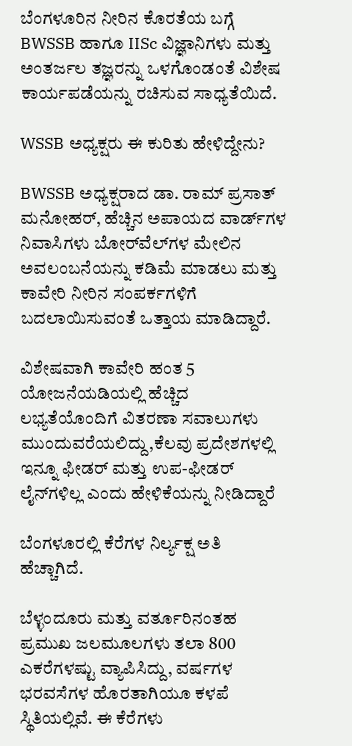ಬೆಂಗಳೂರಿನ ನೀರಿನ ಕೊರತೆಯ ಬಗ್ಗೆ BWSSB ಹಾಗೂ IISc ವಿಜ್ಞಾನಿಗಳು ಮತ್ತು ಅಂತರ್ಜಲ ತಜ್ಞರನ್ನು ಒಳಗೊಂಡಂತೆ ವಿಶೇಷ ಕಾರ್ಯಪಡೆಯನ್ನು ರಚಿಸುವ ಸಾಧ್ಯತೆಯಿದೆ.

WSSB ಅಧ್ಯಕ್ಷರು ಈ ಕುರಿತು ಹೇಳಿದ್ದೇನು?

BWSSB ಅಧ್ಯಕ್ಷರಾದ ಡಾ. ರಾಮ್ ಪ್ರಸಾತ್ ಮನೋಹರ್, ಹೆಚ್ಚಿನ ಅಪಾಯದ ವಾರ್ಡ್‌ಗಳ ನಿವಾಸಿಗಳು ಬೋರ್‌ವೆಲ್‌ಗಳ ಮೇಲಿನ ಅವಲಂಬನೆಯನ್ನು ಕಡಿಮೆ ಮಾಡಲು ಮತ್ತು ಕಾವೇರಿ ನೀರಿನ ಸಂಪರ್ಕಗಳಿಗೆ ಬದಲಾಯಿಸುವಂತೆ ಒತ್ತಾಯ ಮಾಡಿದ್ದಾರೆ.

ವಿಶೇಷವಾಗಿ ಕಾವೇರಿ ಹಂತ 5 ಯೋಜನೆಯಡಿಯಲ್ಲಿ ಹೆಚ್ಚಿದ ಲಭ್ಯತೆಯೊಂದಿಗೆ ವಿತರಣಾ ಸವಾಲುಗಳು ಮುಂದುವರೆಯಲಿದ್ದು,ಕೆಲವು ಪ್ರದೇಶಗಳಲ್ಲಿ ಇನ್ನೂ ಫೀಡರ್ ಮತ್ತು ಉಪ-ಫೀಡರ್ ಲೈನ್‌ಗಳಿಲ್ಲ ಎಂದು ಹೇಳಿಕೆಯನ್ನು ನೀಡಿದ್ದಾರೆ

ಬೆಂಗಳೂರಲ್ಲಿ ಕೆರೆಗಳ ನಿರ್ಲ್ಯಕ್ಷ ಅತಿ ಹೆಚ್ಚಾಗಿದೆ.

ಬೆಳ್ಳಂದೂರು ಮತ್ತು ವರ್ತೂರಿನಂತಹ ಪ್ರಮುಖ ಜಲಮೂಲಗಳು ತಲಾ 800 ಎಕರೆಗಳಷ್ಟು ವ್ಯಾಪಿಸಿದ್ದು, ವರ್ಷಗಳ ಭರವಸೆಗಳ ಹೊರತಾಗಿಯೂ ಕಳಪೆ ಸ್ಥಿತಿಯಲ್ಲಿವೆ. ಈ ಕೆರೆಗಳು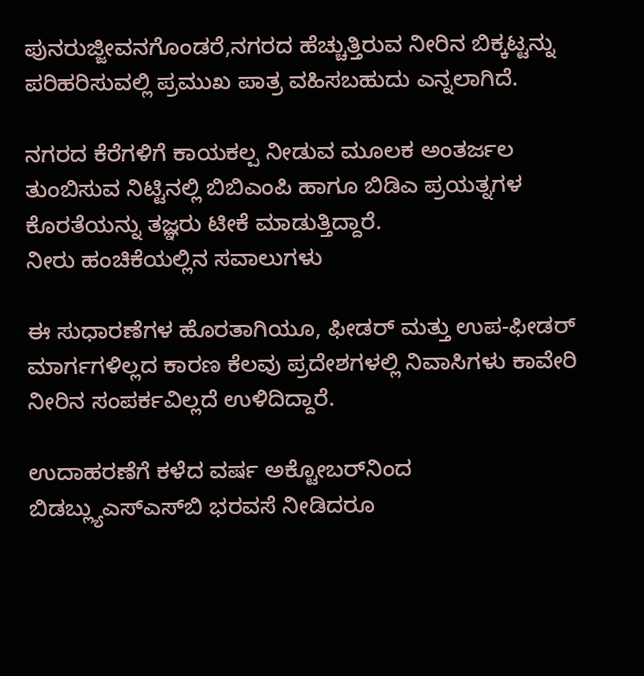ಪುನರುಜ್ಜೀವನಗೊಂಡರೆ,ನಗರದ ಹೆಚ್ಚುತ್ತಿರುವ ನೀರಿನ ಬಿಕ್ಕಟ್ಟನ್ನು ಪರಿಹರಿಸುವಲ್ಲಿ ಪ್ರಮುಖ ಪಾತ್ರ ವಹಿಸಬಹುದು ಎನ್ನಲಾಗಿದೆ.

ನಗರದ ಕೆರೆಗಳಿಗೆ ಕಾಯಕಲ್ಪ ನೀಡುವ ಮೂಲಕ ಅಂತರ್ಜಲ ತುಂಬಿಸುವ ನಿಟ್ಟಿನಲ್ಲಿ ಬಿಬಿಎಂಪಿ ಹಾಗೂ ಬಿಡಿಎ ಪ್ರಯತ್ನಗಳ ಕೊರತೆಯನ್ನು ತಜ್ಞರು ಟೀಕೆ ಮಾಡುತ್ತಿದ್ದಾರೆ.
ನೀರು ಹಂಚಿಕೆಯಲ್ಲಿನ ಸವಾಲುಗಳು

ಈ ಸುಧಾರಣೆಗಳ ಹೊರತಾಗಿಯೂ, ಫೀಡರ್ ಮತ್ತು ಉಪ-ಫೀಡರ್ ಮಾರ್ಗಗಳಿಲ್ಲದ ಕಾರಣ ಕೆಲವು ಪ್ರದೇಶಗಳಲ್ಲಿ ನಿವಾಸಿಗಳು ಕಾವೇರಿ ನೀರಿನ ಸಂಪರ್ಕವಿಲ್ಲದೆ ಉಳಿದಿದ್ದಾರೆ.

ಉದಾಹರಣೆಗೆ ಕಳೆದ ವರ್ಷ ಅಕ್ಟೋಬರ್‌ನಿಂದ ಬಿಡಬ್ಲ್ಯುಎಸ್‌ಎಸ್‌ಬಿ ಭರವಸೆ ನೀಡಿದರೂ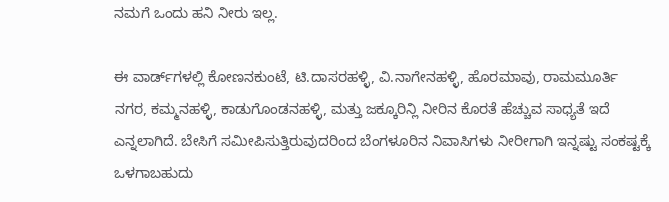ನಮಗೆ ಒಂದು ಹನಿ ನೀರು ಇಲ್ಲ.

ಈ ವಾರ್ಡ್‌ಗಳಲ್ಲಿ ಕೋಣನಕುಂಟೆ, ಟಿ.ದಾಸರಹಳ್ಳಿ, ವಿ.ನಾಗೇನಹಳ್ಳಿ, ಹೊರಮಾವು, ರಾಮಮೂರ್ತಿ ನಗರ, ಕಮ್ಮನಹಳ್ಳಿ, ಕಾಡುಗೊಂಡನಹಳ್ಳಿ, ಮತ್ತು ಜಕ್ಕೂರಿನ್ಲಿ ನೀರಿನ ಕೊರತೆ ಹೆಚ್ಚುವ ಸಾಧ್ಯತೆ ಇದೆ ಎನ್ನಲಾಗಿದೆ. ಬೇಸಿಗೆ ಸಮೀಪಿಸುತ್ತಿರುವುದರಿಂದ ಬೆಂಗಳೂರಿನ ನಿವಾಸಿಗಳು ನೀರೀಗಾಗಿ ಇನ್ನಷ್ಟು ಸಂಕಷ್ಟಕ್ಕೆ ಒಳಗಾಬಹುದು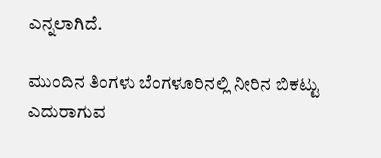ಎನ್ನಲಾಗಿದೆ.

ಮುಂದಿನ ತಿಂಗಳು ಬೆಂಗಳೂರಿನಲ್ಲಿ ನೀರಿನ ಬಿಕಟ್ಟು ಎದುರಾಗುವ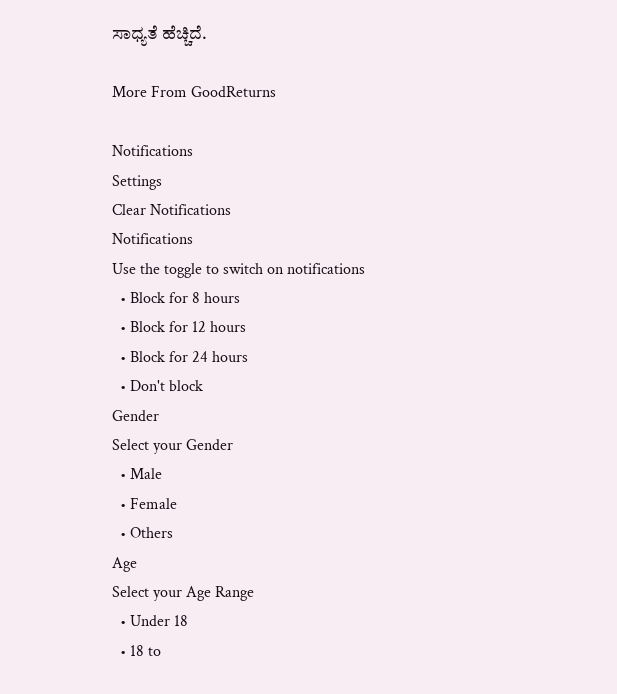ಸಾಧ್ಯತೆ ಹೆಚ್ಚಿದೆ.

More From GoodReturns

Notifications
Settings
Clear Notifications
Notifications
Use the toggle to switch on notifications
  • Block for 8 hours
  • Block for 12 hours
  • Block for 24 hours
  • Don't block
Gender
Select your Gender
  • Male
  • Female
  • Others
Age
Select your Age Range
  • Under 18
  • 18 to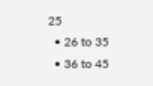25
  • 26 to 35
  • 36 to 45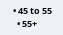• 45 to 55
  • 55+